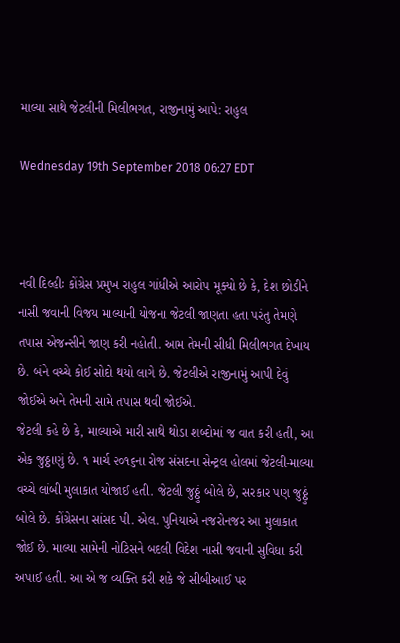માલ્યા સાથે જેટલીની મિલીભગત, રાજીનામું આપે: રાહુલ

Wednesday 19th September 2018 06:27 EDT



નવી દિલ્હીઃ કોંગ્રેસ પ્રમુખ રાહુલ ગાંધીએ આરોપ મૂક્યો છે કે, દેશ છોડીને નાસી જવાની વિજય માલ્યાની યોજના જેટલી જાણતા હતા પરંતુ તેમણે તપાસ એજન્સીને જાણ કરી નહોતી. આમ તેમની સીધી મિલીભગત દેખાય છે. બંને વચ્ચે કોઈ સોદો થયો લાગે છે. જેટલીએ રાજીનામું આપી દેવું જોઈએ અને તેમની સામે તપાસ થવી જોઈએ.
જેટલી કહે છે કે, માલ્યાએ મારી સાથે થોડા શબ્દોમાં જ વાત કરી હતી, આ એક જુઠ્ઠાણું છે. ૧ માર્ચ ૨૦૧૬ના રોજ સંસદના સેન્ટ્રલ હોલમાં જેટલી-માલ્યા વચ્ચે લાંબી મુલાકાત યોજાઈ હતી. જેટલી જુઠ્ઠું બોલે છે, સરકાર પણ જુઠ્ઠું બોલે છે. કોંગ્રેસના સાંસદ પી. એલ. પુનિયાએ નજરોનજર આ મુલાકાત જોઈ છે. માલ્યા સામેની નોટિસને બદલી વિદેશ નાસી જવાની સુવિધા કરી અપાઈ હતી. આ એ જ વ્યક્તિ કરી શકે જે સીબીઆઈ પર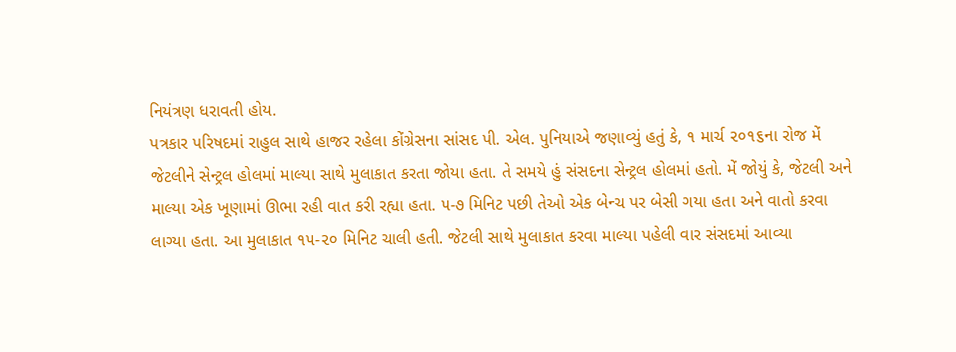નિયંત્રણ ધરાવતી હોય.
પત્રકાર પરિષદમાં રાહુલ સાથે હાજર રહેલા કોંગ્રેસના સાંસદ પી. એલ. પુનિયાએ જણાવ્યું હતું કે, ૧ માર્ચ ૨૦૧૬ના રોજ મેં જેટલીને સેન્ટ્રલ હોલમાં માલ્યા સાથે મુલાકાત કરતા જોયા હતા. તે સમયે હું સંસદના સેન્ટ્રલ હોલમાં હતો. મેં જોયું કે, જેટલી અને માલ્યા એક ખૂણામાં ઊભા રહી વાત કરી રહ્યા હતા. ૫-૭ મિનિટ પછી તેઓ એક બેન્ચ પર બેસી ગયા હતા અને વાતો કરવા લાગ્યા હતા. આ મુલાકાત ૧૫-૨૦ મિનિટ ચાલી હતી. જેટલી સાથે મુલાકાત કરવા માલ્યા પહેલી વાર સંસદમાં આવ્યા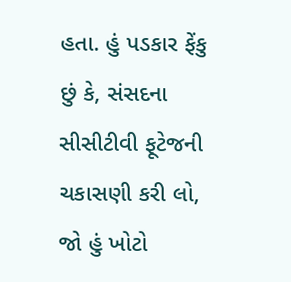હતા. હું પડકાર ફેંકુ છું કે, સંસદના સીસીટીવી ફૂટેજની ચકાસણી કરી લો, જો હું ખોટો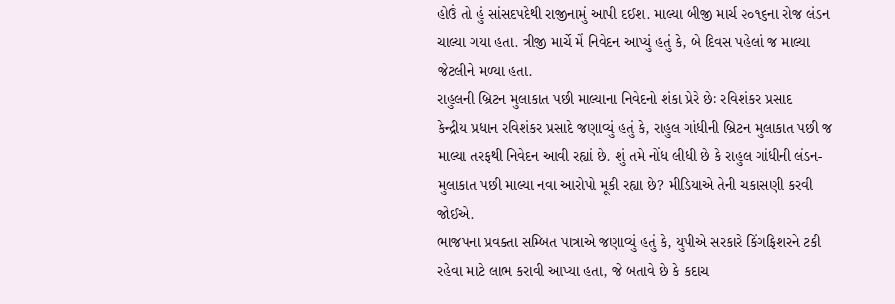હોઉં તો હું સાંસદપદેથી રાજીનામું આપી દઈશ. માલ્યા બીજી માર્ચ ૨૦૧૬ના રોજ લંડન ચાલ્યા ગયા હતા. ત્રીજી માર્ચે મેં નિવેદન આપ્યું હતું કે, બે દિવસ પહેલાં જ માલ્યા જેટલીને મળ્યા હતા.
રાહુલની બ્રિટન મુલાકાત પછી માલ્યાના નિવેદનો શંકા પ્રેરે છેઃ રવિશંકર પ્રસાદ
કેન્દ્રીય પ્રધાન રવિશંકર પ્રસાદે જણાવ્યું હતું કે, રાહુલ ગાંધીની બ્રિટન મુલાકાત પછી જ માલ્યા તરફથી નિવેદન આવી રહ્યાં છે. શું તમે નોંધ લીધી છે કે રાહુલ ગાંધીની લંડન-મુલાકાત પછી માલ્યા નવા આરોપો મૂકી રહ્યા છે? મીડિયાએ તેની ચકાસણી કરવી જોઈએ.
ભાજપના પ્રવક્તા સમ્બિત પાત્રાએ જણાવ્યું હતું કે, યુપીએ સરકારે કિંગફિશરને ટકી રહેવા માટે લાભ કરાવી આપ્યા હતા, જે બતાવે છે કે કદાચ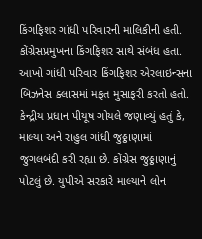કિંગફિશર ગાંધી પરિવારની માલિકીની હતી. કોંગ્રેસપ્રમુખના કિંગફિશર સાથે સંબંધ હતા. આખો ગાંધી પરિવાર કિંગફિશર એરલાઇન્સના બિઝનેસ ક્લાસમાં મફત મુસાફરી કરતો હતો.
કેન્દ્રીય પ્રધાન પીયૂષ ગોયલે જણાવ્યું હતું કે, માલ્યા અને રાહુલ ગાંધી જુઠ્ઠાણામાં જુગલબંદી કરી રહ્યા છે. કોંગ્રેસ જુઠ્ઠાણાનું પોટલું છે. યુપીએ સરકારે માલ્યાને લોન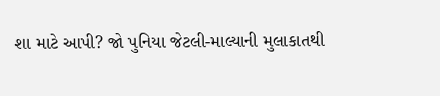શા માટે આપી? જો પુનિયા જેટલી-માલ્યાની મુલાકાતથી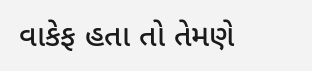વાકેફ હતા તો તેમણે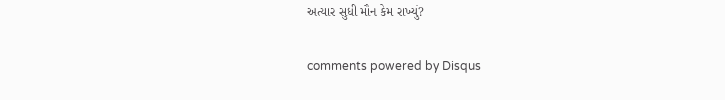અત્યાર સુધી મૌન કેમ રાખ્યું?


comments powered by Disqus